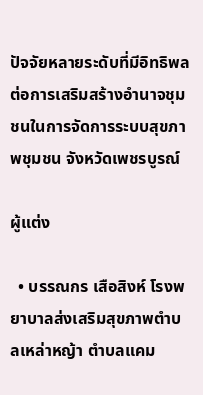ปัจจัยหลายระดับที่มีอิทธิพลต่อการเสริมสร้างอำนาจชุมชนในการจัดการระบบสุขภาพชุมชน จังหวัดเพชรบูรณ์

ผู้แต่ง

  • บรรณกร เสือสิงห์ โรงพยาบาลส่งเสริมสุขภาพตำบลเหล่าหญ้า ตำบลแคม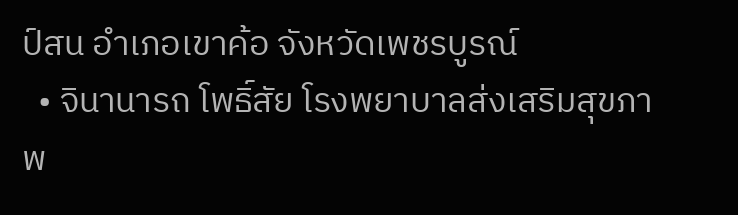ป์สน อำเภอเขาค้อ จังหวัดเพชรบูรณ์
  • จินานารถ โพธิ์สัย โรงพยาบาลส่งเสริมสุขภาพ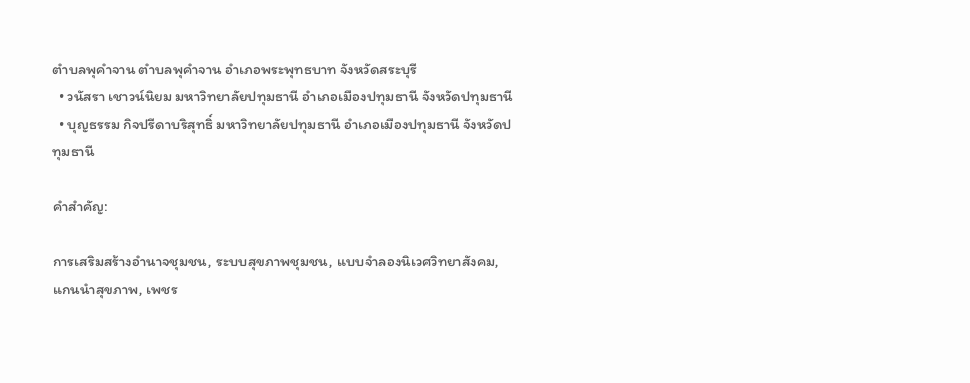ตำบลพุคำจาน ตำบลพุคำจาน อำเภอพระพุทธบาท จังหวัดสระบุรี
  • วนัสรา เชาวน์นิยม มหาวิทยาลัยปทุมธานี อำเภอเมืองปทุมธานี จังหวัดปทุมธานี
  • บุญธรรม กิจปรีดาบริสุทธิ์ มหาวิทยาลัยปทุมธานี อำเภอเมืองปทุมธานี จังหวัดปทุมธานี

คำสำคัญ:

การเสริมสร้างอำนาจชุมชน, ระบบสุขภาพชุมชน, แบบจำลองนิเวศวิทยาสังคม, แกนนำสุขภาพ, เพชร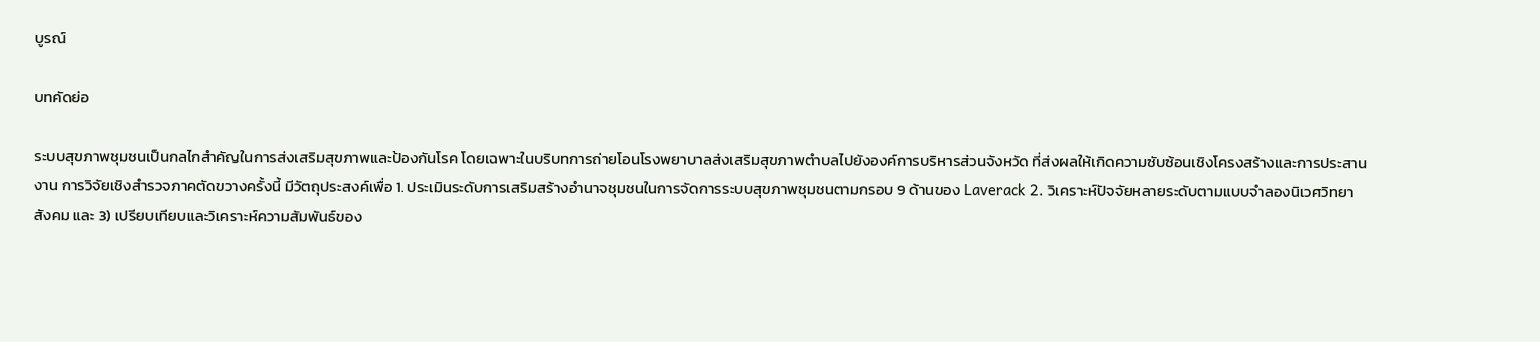บูรณ์

บทคัดย่อ

ระบบสุขภาพชุมชนเป็นกลไกสำคัญในการส่งเสริมสุขภาพและป้องกันโรค โดยเฉพาะในบริบทการถ่ายโอนโรงพยาบาลส่งเสริมสุขภาพตำบลไปยังองค์การบริหารส่วนจังหวัด ที่ส่งผลให้เกิดความซับซ้อนเชิงโครงสร้างและการประสานงาน การวิจัยเชิงสำรวจภาคตัดขวางครั้งนี้ มีวัตถุประสงค์เพื่อ 1. ประเมินระดับการเสริมสร้างอำนาจชุมชนในการจัดการระบบสุขภาพชุมชนตามกรอบ 9 ด้านของ Laverack 2. วิเคราะห์ปัจจัยหลายระดับตามแบบจำลองนิเวศวิทยาสังคม และ 3) เปรียบเทียบและวิเคราะห์ความสัมพันธ์ของ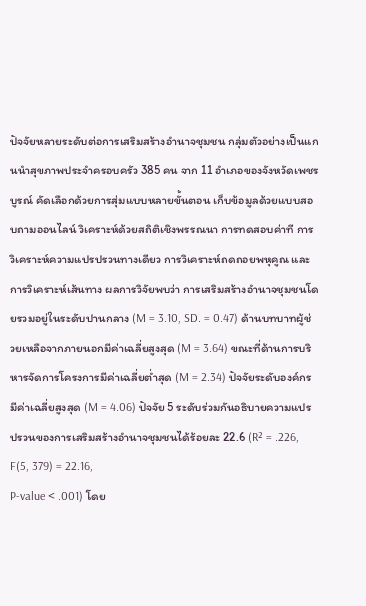ปัจจัยหลายระดับต่อการเสริมสร้างอำนาจชุมชน กลุ่มตัวอย่างเป็นแกนนำสุขภาพประจำครอบครัว 385 คน จาก 11 อำเภอของจังหวัดเพชรบูรณ์ คัดเลือกด้วยการสุ่มแบบหลายขั้นตอน เก็บข้อมูลด้วยแบบสอบถามออนไลน์ วิเคราะห์ด้วยสถิติเชิงพรรณนา การทดสอบค่าที การวิเคราะห์ความแปรปรวนทางเดียว การวิเคราะห์ถดถอยพหุคูณ และการวิเคราะห์เส้นทาง ผลการวิจัยพบว่า การเสริมสร้างอำนาจชุมชนโดยรวมอยู่ในระดับปานกลาง (M = 3.10, SD. = 0.47) ด้านบทบาทผู้ช่วยเหลือจากภายนอกมีค่าเฉลี่ยสูงสุด (M = 3.64) ขณะที่ด้านการบริหารจัดการโครงการมีค่าเฉลี่ยต่ำสุด (M = 2.34) ปัจจัยระดับองค์กรมีค่าเฉลี่ยสูงสุด (M = 4.06) ปัจจัย 5 ระดับร่วมกันอธิบายความแปรปรวนของการเสริมสร้างอำนาจชุมชนได้ร้อยละ 22.6 (R² = .226, F(5, 379) = 22.16,
P-value < .001) โดย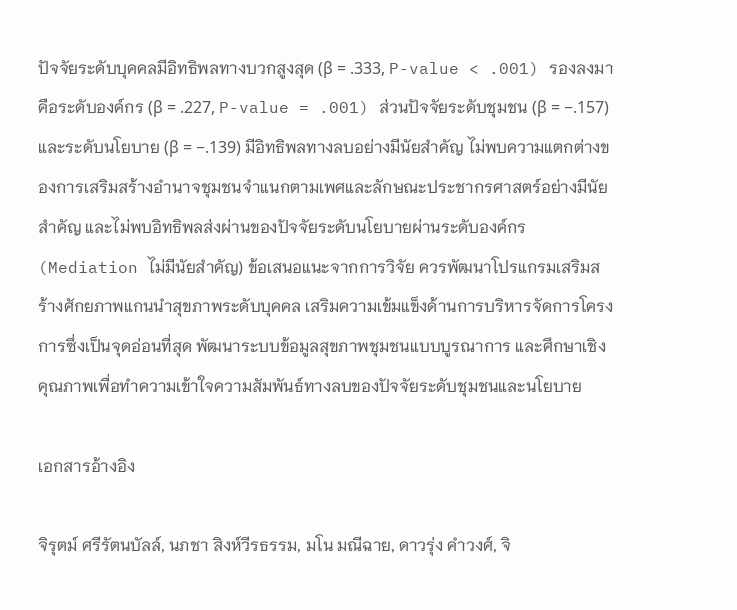ปัจจัยระดับบุคคลมีอิทธิพลทางบวกสูงสุด (β = .333, P-value < .001) รองลงมาคือระดับองค์กร (β = .227, P-value = .001) ส่วนปัจจัยระดับชุมชน (β = −.157) และระดับนโยบาย (β = −.139) มีอิทธิพลทางลบอย่างมีนัยสำคัญ ไม่พบความแตกต่างของการเสริมสร้างอำนาจชุมชนจำแนกตามเพศและลักษณะประชากรศาสตร์อย่างมีนัยสำคัญ และไม่พบอิทธิพลส่งผ่านของปัจจัยระดับนโยบายผ่านระดับองค์กร (Mediation ไม่มีนัยสำคัญ) ข้อเสนอแนะจากการวิจัย ควรพัฒนาโปรแกรมเสริมสร้างศักยภาพแกนนำสุขภาพระดับบุคคล เสริมความเข้มแข็งด้านการบริหารจัดการโครงการซึ่งเป็นจุดอ่อนที่สุด พัฒนาระบบข้อมูลสุขภาพชุมชนแบบบูรณาการ และศึกษาเชิงคุณภาพเพื่อทำความเข้าใจความสัมพันธ์ทางลบของปัจจัยระดับชุมชนและนโยบาย

เอกสารอ้างอิง

จิรุตม์ ศรีรัตนบัลล์, นภชา สิงห์วีรธรรม, มโน มณีฉาย, ดาวรุ่ง คำวงศ์, จิ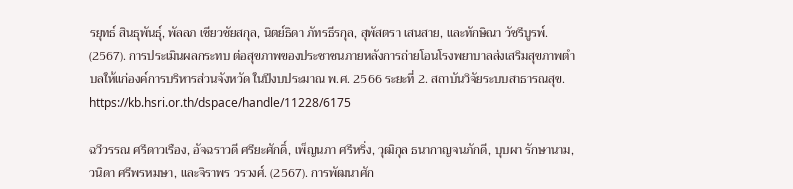รยุทธ์ สินธุพันธุ์, พัลลภ เซียวชัยสกุล, นิตย์ธิดา ภัทรธีรกุล, สุพัสตรา เสนสาย, และทักษิณา วัชรีบูรพ์. (2567). การประเมินผลกระทบ ต่อสุขภาพของประชาชนภายหลังการถ่ายโอนโรงพยาบาลส่งเสริมสุขภาพตำบลให้แก่องค์การบริหารส่วนจังหวัด ในปีงบประมาณ พ.ศ. 2566 ระยะที่ 2. สถาบันวิจัยระบบสาธารณสุข. https://kb.hsri.or.th/dspace/handle/11228/6175

ฉวีวรรณ ศรีดาวเรือง, อัจฉราวดี ศรียะศักดิ์, เพ็ญนภา ศรีหริ่ง, วุฒิกุล ธนากาญจนภักดี, บุบผา รักษานาม, วนิดา ศรีพรหมษา, และจิราพร วรวงศ์. (2567). การพัฒนาศัก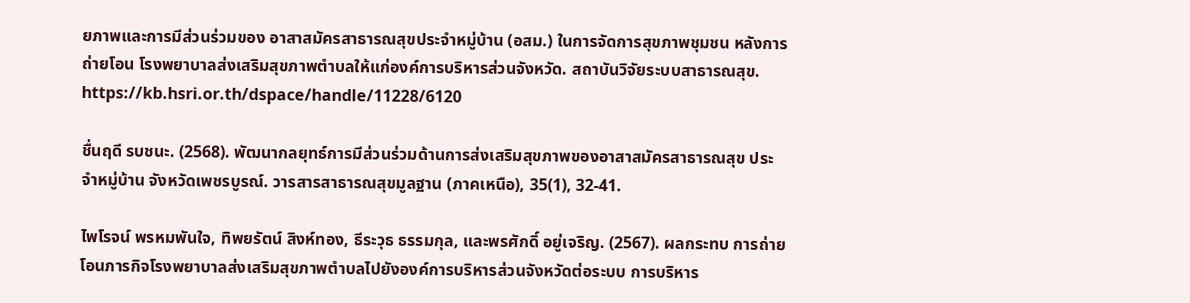ยภาพและการมีส่วนร่วมของ อาสาสมัครสาธารณสุขประจำหมู่บ้าน (อสม.) ในการจัดการสุขภาพชุมชน หลังการถ่ายโอน โรงพยาบาลส่งเสริมสุขภาพตำบลให้แก่องค์การบริหารส่วนจังหวัด. สถาบันวิจัยระบบสาธารณสุข. https://kb.hsri.or.th/dspace/handle/11228/6120

ชื่นฤดี รบชนะ. (2568). พัฒนากลยุทธ์การมีส่วนร่วมด้านการส่งเสริมสุขภาพของอาสาสมัครสาธารณสุข ประจำหมู่บ้าน จังหวัดเพชรบูรณ์. วารสารสาธารณสุขมูลฐาน (ภาคเหนือ), 35(1), 32-41.

ไพโรจน์ พรหมพันใจ, ทิพยรัตน์ สิงห์ทอง, ธีระวุธ ธรรมกุล, และพรศักดิ์ อยู่เจริญ. (2567). ผลกระทบ การถ่ายโอนภารกิจโรงพยาบาลส่งเสริมสุขภาพตำบลไปยังองค์การบริหารส่วนจังหวัดต่อระบบ การบริหาร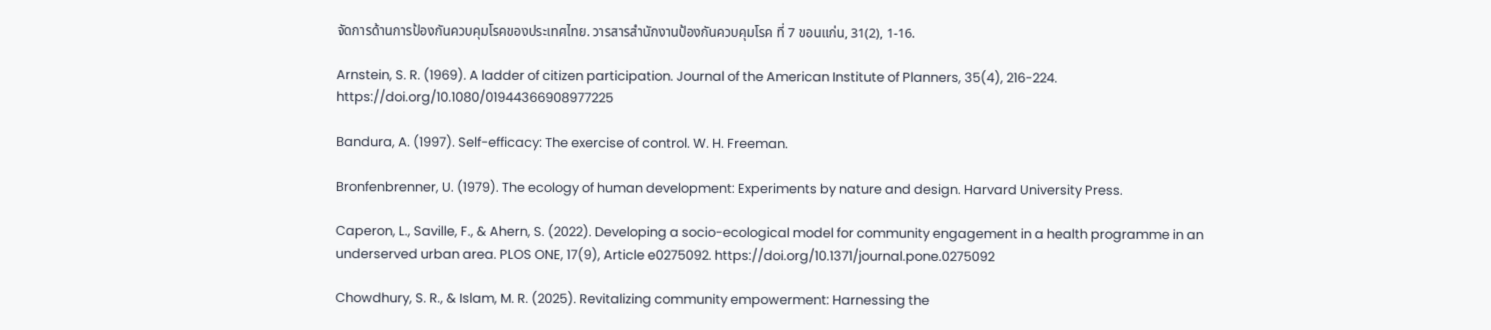จัดการด้านการป้องกันควบคุมโรคของประเทศไทย. วารสารสำนักงานป้องกันควบคุมโรค ที่ 7 ขอนแก่น, 31(2), 1-16.

Arnstein, S. R. (1969). A ladder of citizen participation. Journal of the American Institute of Planners, 35(4), 216-224. https://doi.org/10.1080/01944366908977225

Bandura, A. (1997). Self-efficacy: The exercise of control. W. H. Freeman.

Bronfenbrenner, U. (1979). The ecology of human development: Experiments by nature and design. Harvard University Press.

Caperon, L., Saville, F., & Ahern, S. (2022). Developing a socio-ecological model for community engagement in a health programme in an underserved urban area. PLOS ONE, 17(9), Article e0275092. https://doi.org/10.1371/journal.pone.0275092

Chowdhury, S. R., & Islam, M. R. (2025). Revitalizing community empowerment: Harnessing the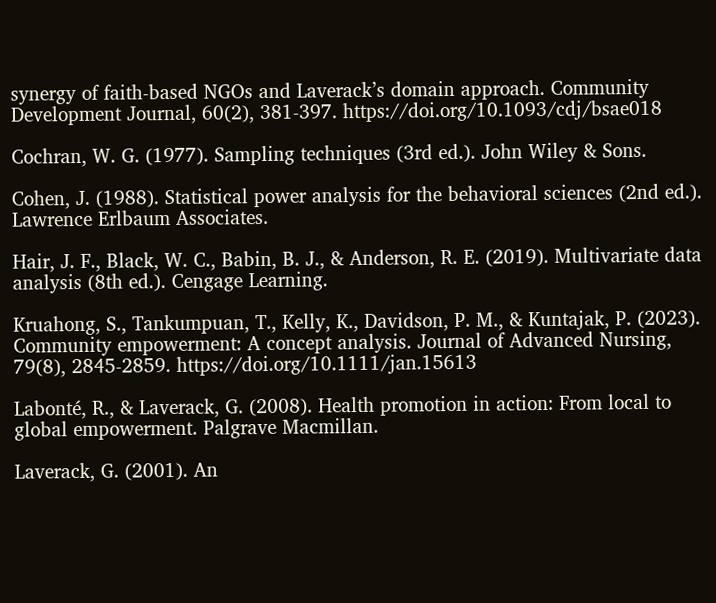synergy of faith-based NGOs and Laverack’s domain approach. Community Development Journal, 60(2), 381-397. https://doi.org/10.1093/cdj/bsae018

Cochran, W. G. (1977). Sampling techniques (3rd ed.). John Wiley & Sons.

Cohen, J. (1988). Statistical power analysis for the behavioral sciences (2nd ed.). Lawrence Erlbaum Associates.

Hair, J. F., Black, W. C., Babin, B. J., & Anderson, R. E. (2019). Multivariate data analysis (8th ed.). Cengage Learning.

Kruahong, S., Tankumpuan, T., Kelly, K., Davidson, P. M., & Kuntajak, P. (2023). Community empowerment: A concept analysis. Journal of Advanced Nursing, 79(8), 2845-2859. https://doi.org/10.1111/jan.15613

Labonté, R., & Laverack, G. (2008). Health promotion in action: From local to global empowerment. Palgrave Macmillan.

Laverack, G. (2001). An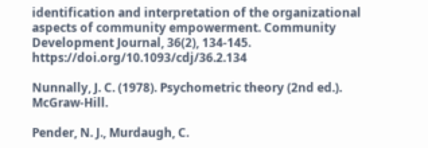identification and interpretation of the organizational aspects of community empowerment. Community Development Journal, 36(2), 134-145. https://doi.org/10.1093/cdj/36.2.134

Nunnally, J. C. (1978). Psychometric theory (2nd ed.). McGraw-Hill.

Pender, N. J., Murdaugh, C.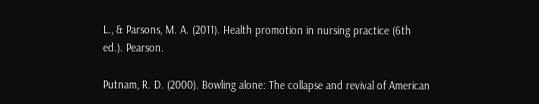L., & Parsons, M. A. (2011). Health promotion in nursing practice (6th ed.). Pearson.

Putnam, R. D. (2000). Bowling alone: The collapse and revival of American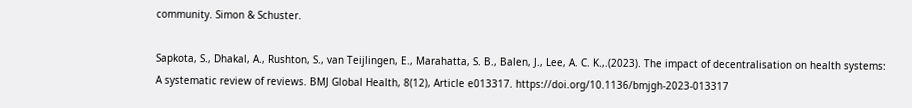community. Simon & Schuster.

Sapkota, S., Dhakal, A., Rushton, S., van Teijlingen, E., Marahatta, S. B., Balen, J., Lee, A. C. K.,.(2023). The impact of decentralisation on health systems: A systematic review of reviews. BMJ Global Health, 8(12), Article e013317. https://doi.org/10.1136/bmjgh-2023-013317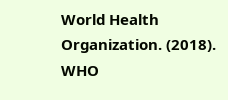World Health Organization. (2018). WHO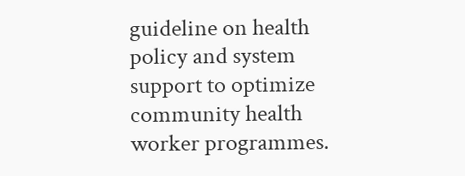guideline on health policy and system support to optimize community health worker programmes.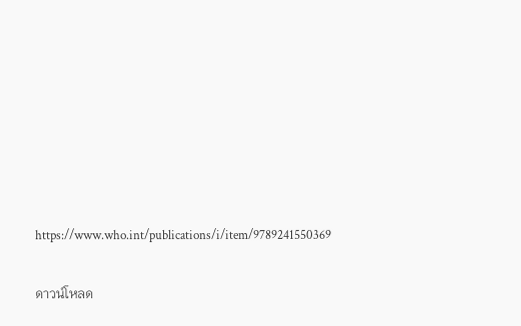https://www.who.int/publications/i/item/9789241550369

ดาวน์โหลด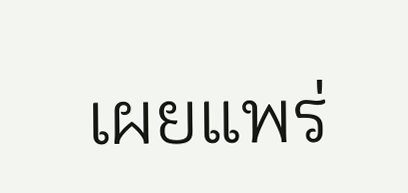เผยแพร่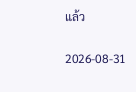แล้ว

2026-08-31